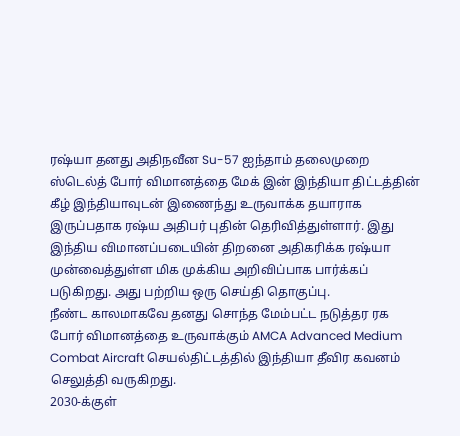ரஷ்யா தனது அதிநவீன Su-57 ஐந்தாம் தலைமுறை ஸ்டெல்த் போர் விமானத்தை மேக் இன் இந்தியா திட்டத்தின் கீழ் இந்தியாவுடன் இணைந்து உருவாக்க தயாராக இருப்பதாக ரஷ்ய அதிபர் புதின் தெரிவித்துள்ளார். இது இந்திய விமானப்படையின் திறனை அதிகரிக்க ரஷ்யா முன்வைத்துள்ள மிக முக்கிய அறிவிப்பாக பார்க்கப் படுகிறது. அது பற்றிய ஒரு செய்தி தொகுப்பு.
நீண்ட காலமாகவே தனது சொந்த மேம்பட்ட நடுத்தர ரக போர் விமானத்தை உருவாக்கும் AMCA Advanced Medium Combat Aircraft செயல்திட்டத்தில் இந்தியா தீவிர கவனம் செலுத்தி வருகிறது.
2030-க்குள்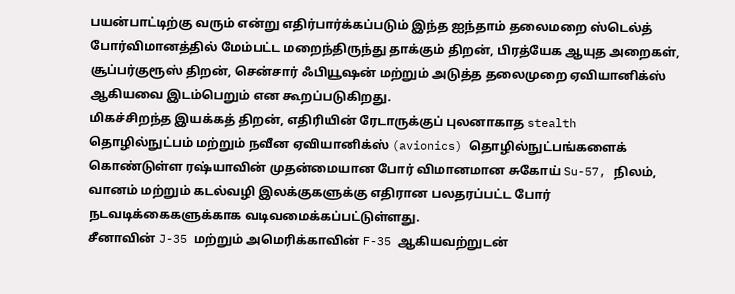பயன்பாட்டிற்கு வரும் என்று எதிர்பார்க்கப்படும் இந்த ஐந்தாம் தலைமறை ஸ்டெல்த் போர்விமானத்தில் மேம்பட்ட மறைந்திருந்து தாக்கும் திறன், பிரத்யேக ஆயுத அறைகள், சூப்பர்குரூஸ் திறன், சென்சார் ஃபியூஷன் மற்றும் அடுத்த தலைமுறை ஏவியானிக்ஸ் ஆகியவை இடம்பெறும் என கூறப்படுகிறது.
மிகச்சிறந்த இயக்கத் திறன், எதிரியின் ரேடாருக்குப் புலனாகாத stealth தொழில்நுட்பம் மற்றும் நவீன ஏவியானிக்ஸ் (avionics) தொழில்நுட்பங்களைக் கொண்டுள்ள ரஷ்யாவின் முதன்மையான போர் விமானமான சுகோய் Su-57, நிலம், வானம் மற்றும் கடல்வழி இலக்குகளுக்கு எதிரான பலதரப்பட்ட போர் நடவடிக்கைகளுக்காக வடிவமைக்கப்பட்டுள்ளது.
சீனாவின் J-35 மற்றும் அமெரிக்காவின் F-35 ஆகியவற்றுடன்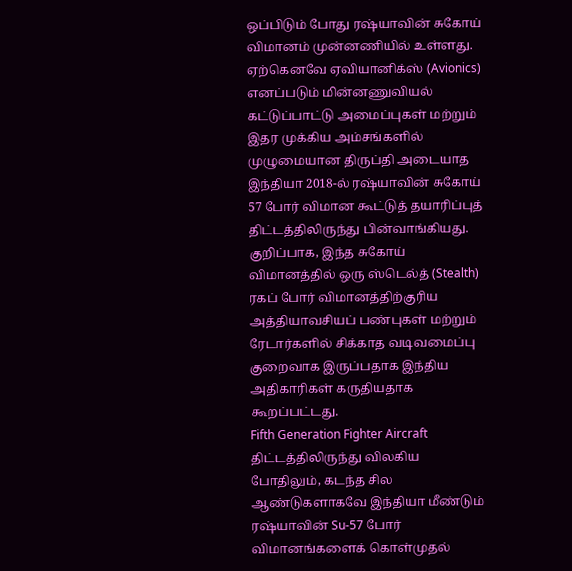ஒப்பிடும் போது ரஷ்யாவின் சுகோய் விமானம் முன்னணியில் உள்ளது.
ஏற்கெனவே ஏவியானிக்ஸ் (Avionics) எனப்படும் மின்னணுவியல் கட்டுப்பாட்டு அமைப்புகள் மற்றும் இதர முக்கிய அம்சங்களில் முழுமையான திருப்தி அடையாத இந்தியா 2018-ல் ரஷ்யாவின் சுகோய் 57 போர் விமான கூட்டுத் தயாரிப்புத் திட்டத்திலிருந்து பின்வாங்கியது.
குறிப்பாக, இந்த சுகோய் விமானத்தில் ஒரு ஸ்டெல்த் (Stealth) ரகப் போர் விமானத்திற்குரிய அத்தியாவசியப் பண்புகள் மற்றும் ரேடார்களில் சிக்காத வடிவமைப்பு குறைவாக இருப்பதாக இந்திய அதிகாரிகள் கருதியதாக கூறப்பட்டது.
Fifth Generation Fighter Aircraft திட்டத்திலிருந்து விலகிய போதிலும், கடந்த சில ஆண்டுகளாகவே இந்தியா மீண்டும் ரஷ்யாவின் Su-57 போர் விமானங்களைக் கொள்முதல்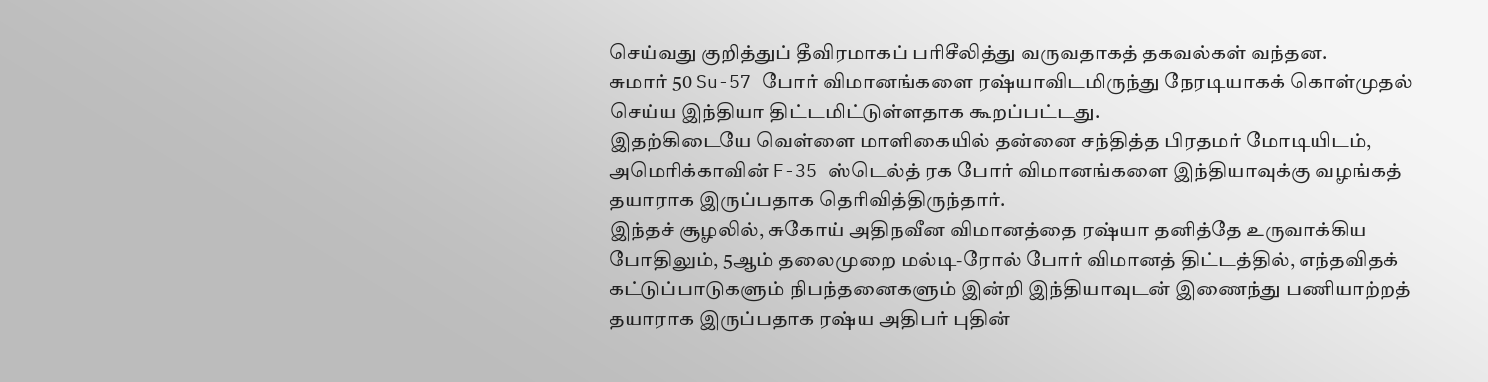செய்வது குறித்துப் தீவிரமாகப் பரிசீலித்து வருவதாகத் தகவல்கள் வந்தன.
சுமார் 50 Su-57 போர் விமானங்களை ரஷ்யாவிடமிருந்து நேரடியாகக் கொள்முதல் செய்ய இந்தியா திட்டமிட்டுள்ளதாக கூறப்பட்டது.
இதற்கிடையே வெள்ளை மாளிகையில் தன்னை சந்தித்த பிரதமர் மோடியிடம், அமெரிக்காவின் F-35 ஸ்டெல்த் ரக போர் விமானங்களை இந்தியாவுக்கு வழங்கத் தயாராக இருப்பதாக தெரிவித்திருந்தார்.
இந்தச் சூழலில், சுகோய் அதிநவீன விமானத்தை ரஷ்யா தனித்தே உருவாக்கிய போதிலும், 5ஆம் தலைமுறை மல்டி-ரோல் போர் விமானத் திட்டத்தில், எந்தவிதக் கட்டுப்பாடுகளும் நிபந்தனைகளும் இன்றி இந்தியாவுடன் இணைந்து பணியாற்றத் தயாராக இருப்பதாக ரஷ்ய அதிபர் புதின்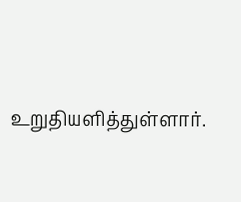உறுதியளித்துள்ளார்.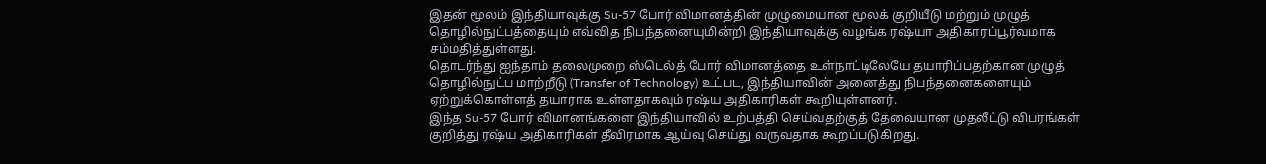இதன் மூலம் இந்தியாவுக்கு Su-57 போர் விமானத்தின் முழுமையான மூலக் குறியீடு மற்றும் முழுத் தொழில்நுட்பத்தையும் எவ்வித நிபந்தனையுமின்றி இந்தியாவுக்கு வழங்க ரஷ்யா அதிகாரப்பூர்வமாக சம்மதித்துள்ளது.
தொடர்ந்து ஐந்தாம் தலைமுறை ஸ்டெல்த் போர் விமானத்தை உள்நாட்டிலேயே தயாரிப்பதற்கான முழுத் தொழில்நுட்ப மாற்றீடு (Transfer of Technology) உட்பட, இந்தியாவின் அனைத்து நிபந்தனைகளையும் ஏற்றுக்கொள்ளத் தயாராக உள்ளதாகவும் ரஷ்ய அதிகாரிகள் கூறியுள்ளனர்.
இந்த Su-57 போர் விமானங்களை இந்தியாவில் உற்பத்தி செய்வதற்குத் தேவையான முதலீட்டு விபரங்கள் குறித்து ரஷ்ய அதிகாரிகள் தீவிரமாக ஆய்வு செய்து வருவதாக கூறப்படுகிறது.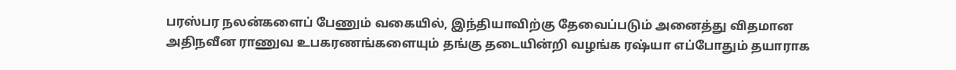பரஸ்பர நலன்களைப் பேணும் வகையில், இந்தியாவிற்கு தேவைப்படும் அனைத்து விதமான அதிநவீன ராணுவ உபகரணங்களையும் தங்கு தடையின்றி வழங்க ரஷ்யா எப்போதும் தயாராக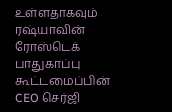உள்ளதாகவும் ரஷ்யாவின் ரோஸ்டெக் பாதுகாப்பு கூட்டமைப்பின் CEO செர்ஜி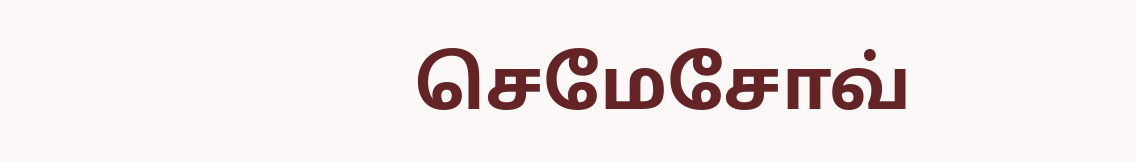செமேசோவ்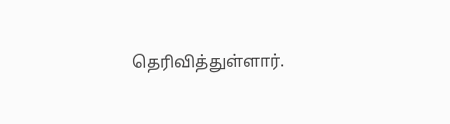தெரிவித்துள்ளார்.